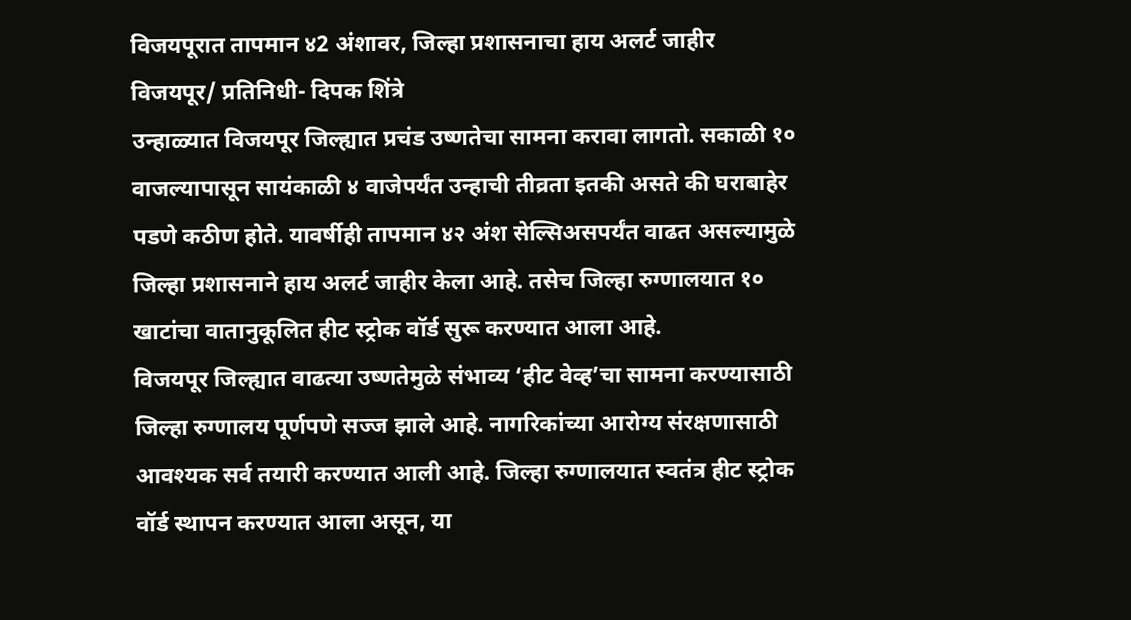विजयपूरात तापमान ४2 अंशावर, जिल्हा प्रशासनाचा हाय अलर्ट जाहीर
विजयपूर/ प्रतिनिधी- दिपक शिंत्रे
उन्हाळ्यात विजयपूर जिल्ह्यात प्रचंड उष्णतेचा सामना करावा लागतो. सकाळी १० वाजल्यापासून सायंकाळी ४ वाजेपर्यंत उन्हाची तीव्रता इतकी असते की घराबाहेर पडणे कठीण होते. यावर्षीही तापमान ४२ अंश सेल्सिअसपर्यंत वाढत असल्यामुळे जिल्हा प्रशासनाने हाय अलर्ट जाहीर केला आहे. तसेच जिल्हा रुग्णालयात १० खाटांचा वातानुकूलित हीट स्ट्रोक वॉर्ड सुरू करण्यात आला आहे.
विजयपूर जिल्ह्यात वाढत्या उष्णतेमुळे संभाव्य ‘हीट वेव्ह’चा सामना करण्यासाठी जिल्हा रुग्णालय पूर्णपणे सज्ज झाले आहे. नागरिकांच्या आरोग्य संरक्षणासाठी आवश्यक सर्व तयारी करण्यात आली आहे. जिल्हा रुग्णालयात स्वतंत्र हीट स्ट्रोक वॉर्ड स्थापन करण्यात आला असून, या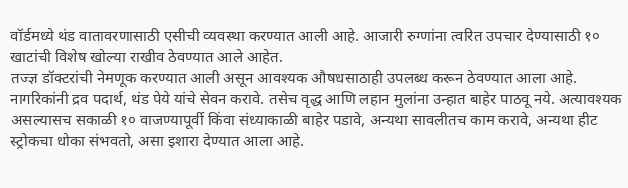वॉर्डमध्ये थंड वातावरणासाठी एसीची व्यवस्था करण्यात आली आहे. आजारी रुग्णांना त्वरित उपचार देण्यासाठी १० खाटांची विशेष खोल्या राखीव ठेवण्यात आले आहेत.
तज्ज्ञ डॉक्टरांची नेमणूक करण्यात आली असून आवश्यक औषधसाठाही उपलब्ध करून ठेवण्यात आला आहे.
नागरिकांनी द्रव पदार्थ, थंड पेये यांचे सेवन करावे. तसेच वृद्ध आणि लहान मुलांना उन्हात बाहेर पाठवू नये. अत्यावश्यक असल्यासच सकाळी १० वाजण्यापूर्वी किंवा संध्याकाळी बाहेर पडावे, अन्यथा सावलीतच काम करावे, अन्यथा हीट स्ट्रोकचा धोका संभवतो, असा इशारा देण्यात आला आहे.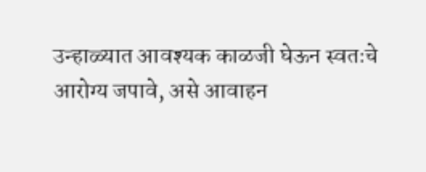उन्हाळ्यात आवश्यक काळजी घेऊन स्वतःचे आरोग्य जपावे, असे आवाहन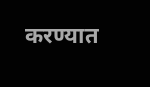करण्यात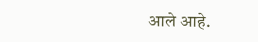आले आहे.